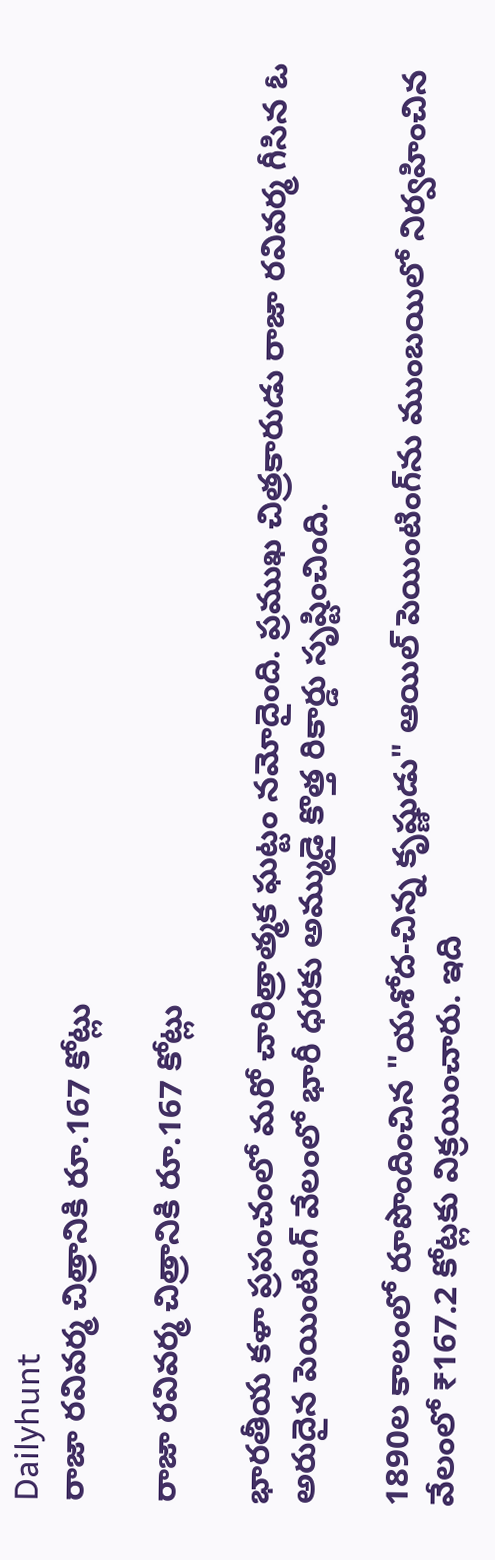Dailyhunt
రాజా రవివర్మ చిత్రానికి రూ.167 కోట్లు

రాజా రవివర్మ చిత్రానికి రూ.167 కోట్లు

భారతీయ కళా ప్రపంచంలో మరో చారిత్రాత్మక ఘట్టం నమోదైంది. ప్రముఖ చిత్రకారుడు రాజా రవివర్మ గీసిన ఓ అరుదైన పెయింటింగ్ వేలంలో భారీ ధరకు అమ్ముడై కొత్త రికార్డు సృష్టించింది.

1890ల కాలంలో రూపొందించిన "యశోద-చిన్న కృష్ణుడు" ఆయిల్ పెయింటింగ్‌ను ముంబయిలో నిర్వహించిన వేలంలో ₹167.2 కోట్లకు విక్రయించారు. ఇది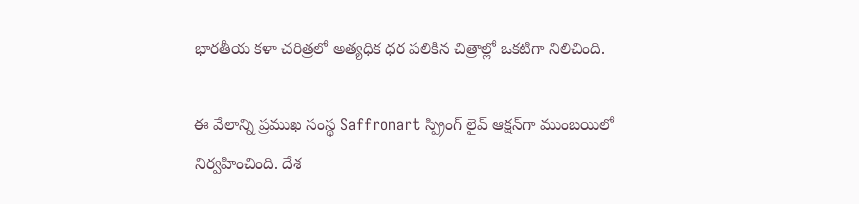భారతీయ కళా చరిత్రలో అత్యధిక ధర పలికిన చిత్రాల్లో ఒకటిగా నిలిచింది.

ఈ వేలాన్ని ప్రముఖ సంస్థ Saffronart స్ప్రింగ్ లైవ్ ఆక్షన్‌గా ముంబయిలో నిర్వహించింది. దేశ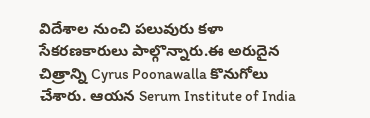విదేశాల నుంచి పలువురు కళా సేకరణకారులు పాల్గొన్నారు.ఈ అరుదైన చిత్రాన్ని Cyrus Poonawalla కొనుగోలు చేశారు. ఆయన Serum Institute of India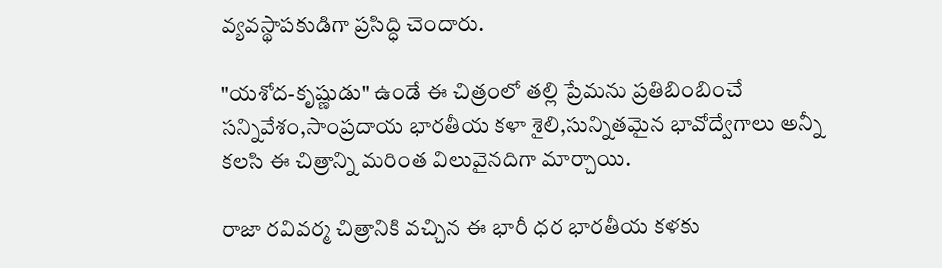వ్యవస్థాపకుడిగా ప్రసిద్ధి చెందారు.

"యశోద-కృష్ణుడు" ఉండే ఈ చిత్రంలో తల్లి ప్రేమను ప్రతిబింబించే సన్నివేశం,సాంప్రదాయ భారతీయ కళా శైలి,సున్నితమైన భావోద్వేగాలు అన్నీ కలసి ఈ చిత్రాన్ని మరింత విలువైనదిగా మార్చాయి.

రాజా రవివర్మ చిత్రానికి వచ్చిన ఈ భారీ ధర భారతీయ కళకు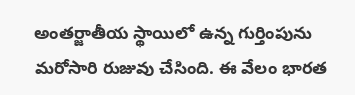అంతర్జాతీయ స్థాయిలో ఉన్న గుర్తింపును మరోసారి రుజువు చేసింది. ఈ వేలం భారత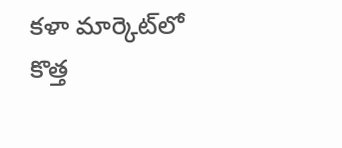కళా మార్కెట్‌లో కొత్త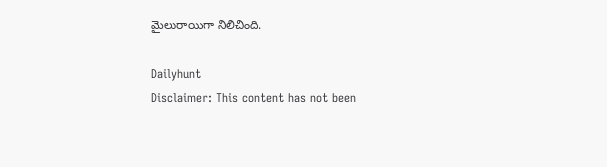మైలురాయిగా నిలిచింది.

Dailyhunt
Disclaimer: This content has not been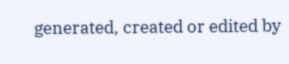generated, created or edited by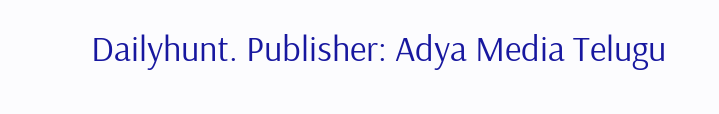Dailyhunt. Publisher: Adya Media Telugu